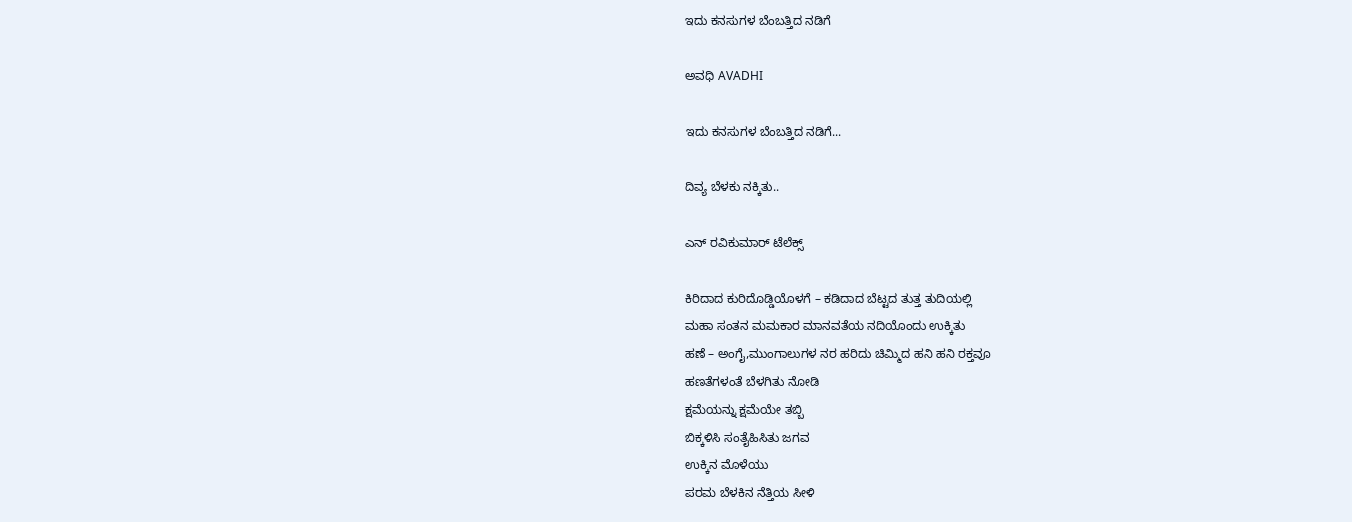ಇದು ಕನಸುಗಳ ಬೆಂಬತ್ತಿದ ನಡಿಗೆ‍

ಅವಧಿ AVADHI

ಇದು ಕನಸುಗಳ ಬೆಂಬತ್ತಿದ ನಡಿಗೆ...

ದಿವ್ಯ ಬೆಳಕು ನಕ್ಕಿತು..

ಎನ್ ರವಿಕುಮಾರ್ ಟೆಲೆಕ್ಸ್

ಕಿರಿದಾದ ಕುರಿದೊಡ್ಡಿಯೊಳಗೆ – ಕಡಿದಾದ ಬೆಟ್ಟದ ತುತ್ತ ತುದಿಯಲ್ಲಿ
ಮಹಾ ಸಂತನ ಮಮಕಾರ ಮಾನವತೆಯ ನದಿಯೊಂದು ಉಕ್ಕಿತು
ಹಣೆ – ಅಂಗೈ,ಮುಂಗಾಲುಗಳ ನರ ಹರಿದು ಚಿಮ್ಮಿದ ಹನಿ ಹನಿ ರಕ್ತವೂ
ಹಣತೆಗಳಂತೆ ಬೆಳಗಿತು ನೋಡಿ
ಕ್ಷಮೆಯನ್ನು ಕ್ಷಮೆಯೇ ತಬ್ಬಿ
ಬಿಕ್ಕಳಿಸಿ ಸಂತೈಹಿಸಿತು ಜಗವ
ಉಕ್ಕಿನ ಮೊಳೆಯು
ಪರಮ ಬೆಳಕಿನ ನೆತ್ತಿಯ ಸೀಳಿ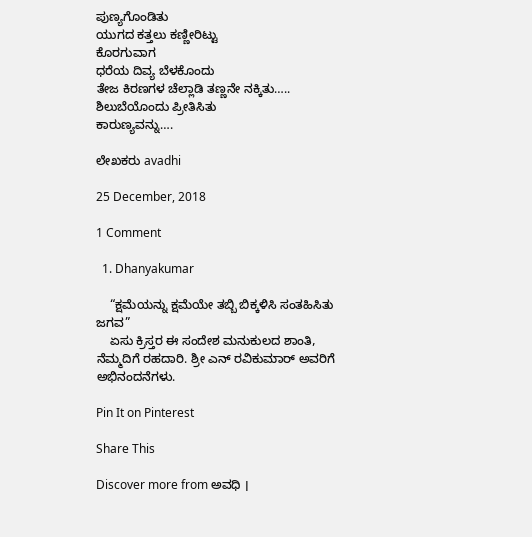ಪುಣ್ಯಗೊಂಡಿತು
ಯುಗದ ಕತ್ತಲು ಕಣ್ಣೀರಿಟ್ಟು
ಕೊರಗುವಾಗ
ಧರೆಯ ದಿವ್ಯ ಬೆಳಕೊಂದು
ತೇಜ ಕಿರಣಗಳ ಚೆಲ್ಲಾಡಿ ತಣ್ಣನೇ ನಕ್ಕಿತು…..
ಶಿಲುಬೆಯೊಂದು ಪ್ರೀತಿಸಿತು
ಕಾರುಣ್ಯವನ್ನು….

ಲೇಖಕರು avadhi

25 December, 2018

1 Comment

  1. Dhanyakumar

    “ಕ್ಷಮೆಯನ್ನು ಕ್ಷಮೆಯೇ ತಬ್ಬಿ ಬಿಕ್ಕಳಿಸಿ ಸಂತಹಿಸಿತು ಜಗವ”
    ಏಸು ಕ್ರಿಸ್ತರ ಈ ಸಂದೇಶ ಮನುಕುಲದ ಶಾಂತಿ, ನೆಮ್ಮದಿಗೆ ರಹದಾರಿ. ಶ್ರೀ ಎನ್ ರವಿಕುಮಾರ್ ಅವರಿಗೆ ಅಭಿನಂದನೆಗಳು.

Pin It on Pinterest

Share This

Discover more from ಅವಧಿ ।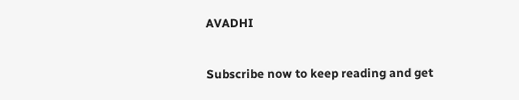AVADHI

Subscribe now to keep reading and get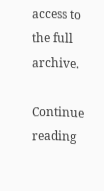access to the full archive.

Continue reading